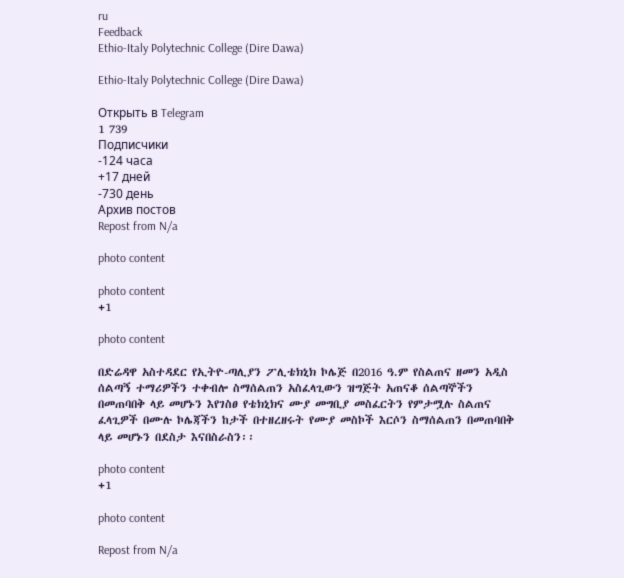ru
Feedback
Ethio-Italy Polytechnic College (Dire Dawa)

Ethio-Italy Polytechnic College (Dire Dawa)

Открыть в Telegram
1 739
Подписчики
-124 часа
+17 дней
-730 день
Архив постов
Repost from N/a

photo content

photo content
+1

photo content

በድሬዳዋ አስተዳደር የኢትዮ-ጣሊያን ፖሊቴክኒክ ኮሌጅ በ2016 ዓ.ም የስልጠና ዘመን አዲስ ሰልጣኝ ተማሪዎችን ተቀብሎ ስማሰልጠን አስፈላጊውን ዝግጅት አጠናቆ ሰልጣኞችን በመጠባበቅ ላይ መሆኑን እየገስፀ የቴክኒክና ሙያ መግቢያ መስፈርትን የምታሟሉ ስልጠና ፈላጊዎች በሙሉ ኮሌጃችን ከታች በተዘረዘሩት የሙያ መስኮች እርሶን ስማሰልጠን በመጠባበቅ ላይ መሆኑን በደስታ እናበስራስን፡፡

photo content
+1

photo content

Repost from N/a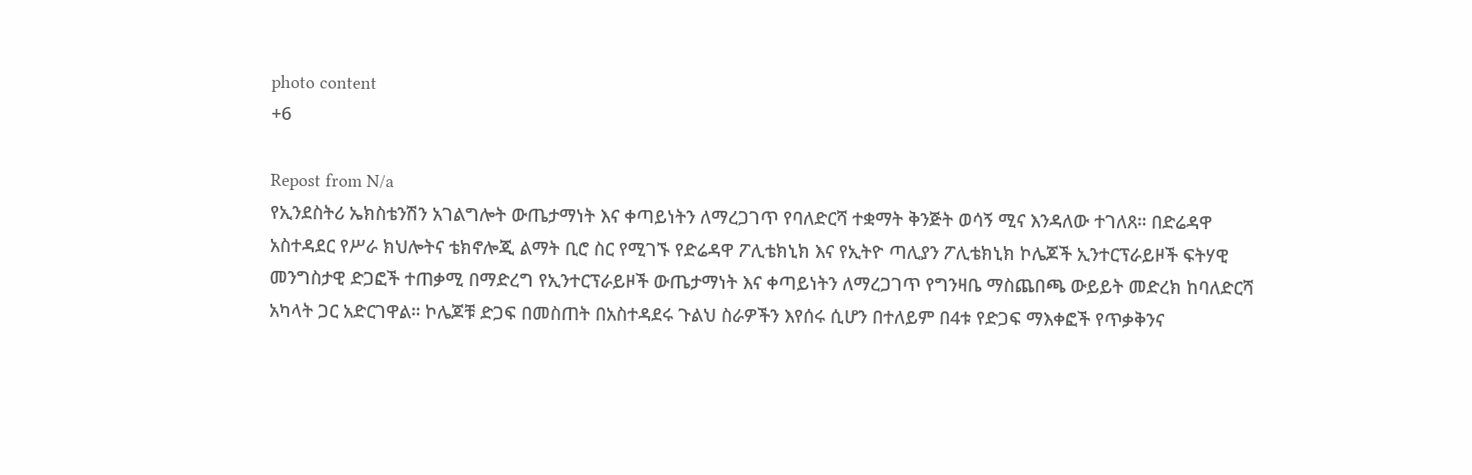photo content
+6

Repost from N/a
የኢንደስትሪ ኤክስቴንሽን አገልግሎት ውጤታማነት እና ቀጣይነትን ለማረጋገጥ የባለድርሻ ተቋማት ቅንጅት ወሳኝ ሚና እንዳለው ተገለጸ። በድሬዳዋ አስተዳደር የሥራ ክህሎትና ቴክኖሎጂ ልማት ቢሮ ስር የሚገኙ የድሬዳዋ ፖሊቴክኒክ እና የኢትዮ ጣሊያን ፖሊቴክኒክ ኮሌጆች ኢንተርፕራይዞች ፍትሃዊ መንግስታዊ ድጋፎች ተጠቃሚ በማድረግ የኢንተርፕራይዞች ውጤታማነት እና ቀጣይነትን ለማረጋገጥ የግንዛቤ ማስጨበጫ ውይይት መድረክ ከባለድርሻ አካላት ጋር አድርገዋል። ኮሌጆቹ ድጋፍ በመስጠት በአስተዳደሩ ጉልህ ስራዎችን እየሰሩ ሲሆን በተለይም በ4ቱ የድጋፍ ማእቀፎች የጥቃቅንና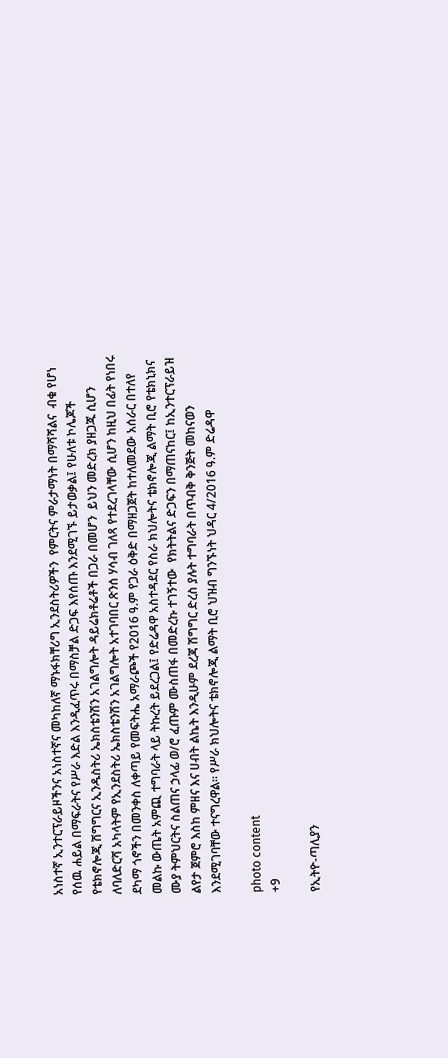አነስተኛ ኢንተርፕራይዞችንና አነስተኛና መካከለኛ ማኑፋክቸሪግ ኢንደስትሪዎችን  የምርትና ምራታማነት በማሻሻልና  ብቁ የሆነ የሰዉ ሐይል በማፍራትና የሥራ እድል እንዲፈጥሩ በማስቻል ድጋፍ እየሰጡ እንደሚገኙ ይታወቃል፤ የሁለቱ ኮሌጆች የቴክኖሎጂ ሽግግርና ኢንዱስትሪ ኤክስቴንሽን አገልግሎት ዳይሬክቶሬቶች በጋራ በመሆን  ይህን መድረክ ያዘጋጁ ሲሆን ለባለድርሻ አካላትም የኢንደስትሪ ኤክስቴንሽን አገልግሎት አተገባበር ጽንሰ ሃሳብ ገለጻ የተደረገላቸው ሲሆን ከዚህ በፊት የነበሩ ደካማ ጎኖችን በመንቀስ ለቀጣይ የመፍትሔ አማራጮች የ2016 ዓ.ም የጋራ ዕቅድ በማዘጋጀት ከተለመደው አሰራር በተለየ መልኩ ውጤት አምጪ ተግባራት ላይ ትኩረት ይደረጋል፤ የድሬዳዋ አስተዳደር የስራ ክህሎትና ቴክኖሎጂ ልማት ቢሮ የቴክኒክና ሙያ ትምህርትና ስልጠና ኃላፊ ወ/ሮ ፈጡም ሙስጠፋ በመድረኩ ተገኝተው  የክትትልና ድጋፍን በማጠናከር፤ ከኢንተርፕራይዝ ልየታ ጀምሮ እስከ ምዘና እና ሀብት ልኬት እንዲሁም ደረጃ ሽግግር ድረስ ያሉት ተግባራት በጥብቅ ቅንጅት መከናወን እንደሚገባቸው ተናግረዋል፡፡ የሥራ ክህሎትና ቴክኖሎጂ ልማት ቢሮ ህዝብ ግንኙነት ህዳር 4/2016 ዓ.ም ድሬዳዋ

photo content
+9

የኢትዮ-ጣሊያን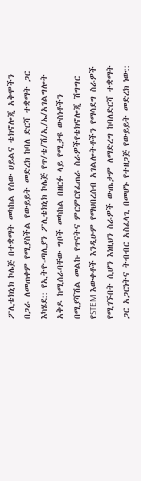ፖሊቴክኒክ ኮሌጅ በተቋማት መካከል የሰው ሀይልና ቴክኖሎጂ አቅሞችን በጋራ ለመጠቀም የሚያስችል የውይይት መድረክ ከባለ ድርሻ ተቋማት ጋር እካሄደ:: የኢትዮ-ጣሊያን ፖሊቴክኒክ ኮሌጅ የጥ/ቴ/ሽ/ኢ/ኤ/አገልግሎት አቅዶ ከሚሰራባቸው ግቦች መካከል በዘርፉ ላይ የሚታዩ ውስነቶችን በሚያሻሽል መልኩ የጥናትና ምርምርየፈጠራ ስራዎችየቴክኖሎጂ ሽግግር የSTEM እውቀቶች እንዲሁም የማህበረሰብ አገልሎትቶችን የማሳደግ ስራዎች የሚገኙበት ሲሆን እነዚህን ስራዎች ውጤታም ለማድረግ ከባለድርሻ ተቋማት ጋር አጋርነትና ትብብር አስፈላጊ በመሆኑ የተዘጋጅ የውይይት መድረክ ነው::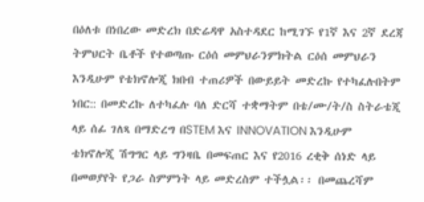በዕለቱ በነበረው መድረክ በድሬዳዋ አስተዳደር ከሚገኙ የ1ኛ እና 2ኛ ደረጃ ትምህርት ቤቶች የተወጣጡ ርዕሰ መምህራንምክትል ርዕሰ መምህራን እንዲሁም የቴክኖሎጂ ክበብ ተጠሪዎች በውይይት መድረኩ የተካፈሉበትም ነበር:: በመድረኩ ለተካፈሉ ባለ ድርሻ ተቋማትም በቴ/ሙ/ት/ስ ስትራቴጂ ላይ ሰፊ ገለጻ በማድረግ በSTEM እና INNOVATION እንዲሁም ቴክኖሎጂ ሽግግር ላይ ግንዛቤ በመፍጠር እና የ2016 ረቂቅ ሰነድ ላይ በመወያየት የጋራ ስምምነት ላይ መድረስም ተችሏል፡፡ በመጨረሻም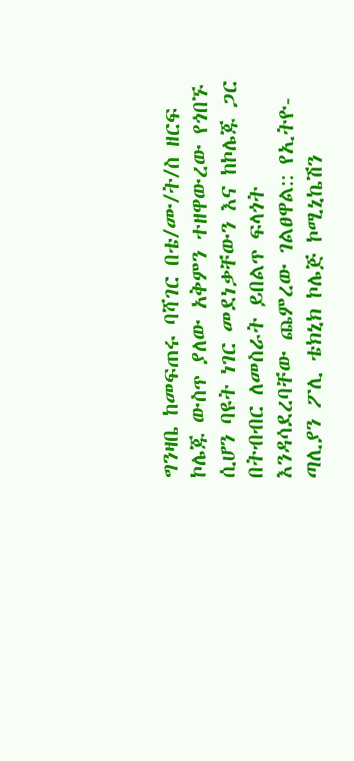ግንዛቤ ከመፍጠሩ ባሻገር በቴ/ሙ/ት/ስ ዘርፍ ኮሌጁ ውስጥ ያለው አቅምን ተዘዋውረው የጎበኙ ሲሆን ባዩት ነገር መደነቃቸውን እና ከኮሌጁ ጋር በትብብር ለመስራት ይበልጥ ፍላጎት እንዳሳደረባቸው ጨምረው ገልፀዋል:: የኢትዮ-ጣሊያን ፖሊ ቴክኒክ ኮሌጅ ኮሚኒኬሽን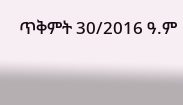ጥቅምት 30/2016 ዓ.ም